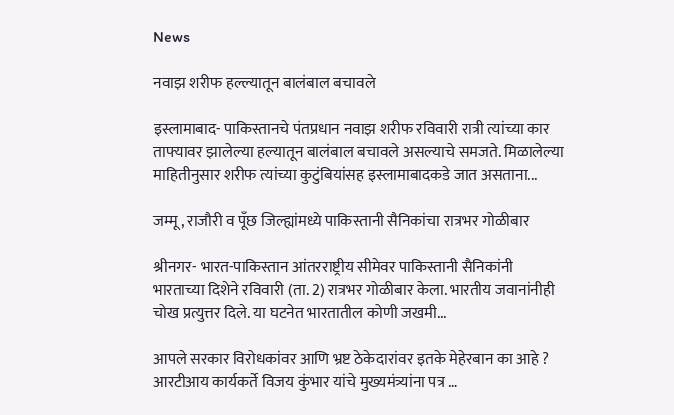News

नवाझ शरीफ हल्ल्यातून बालंबाल बचावले

इस्लामाबाद- पाकिस्तानचे पंतप्रधान नवाझ शरीफ रविवारी रात्री त्यांच्या कार ताफ्यावर झालेल्या हल्यातून बालंबाल बचावले असल्याचे समजते. मिळालेल्या माहितीनुसार शरीफ त्यांच्या कुटुंबियांसह इस्लामाबादकडे जात असताना...

जम्मू, राजौरी व पूँछ जिल्ह्यांमध्ये पाकिस्तानी सैनिकांचा रात्रभर गोळीबार

श्रीनगर- भारत-पाकिस्तान आंतरराष्ट्रीय सीमेवर पाकिस्तानी सैनिकांनी भारताच्या दिशेने रविवारी (ता. 2) रात्रभर गोळीबार केला. भारतीय जवानांनीही चोख प्रत्युत्तर दिले. या घटनेत भारतातील कोणी जखमी...

आपले सरकार विरोधकांवर आणि भ्रष्ट ठेकेदारांवर इतके मेहेरबान का आहे ? आरटीआय कार्यकर्ते विजय कुंभार यांचे मुख्यमंत्र्यांना पत्र …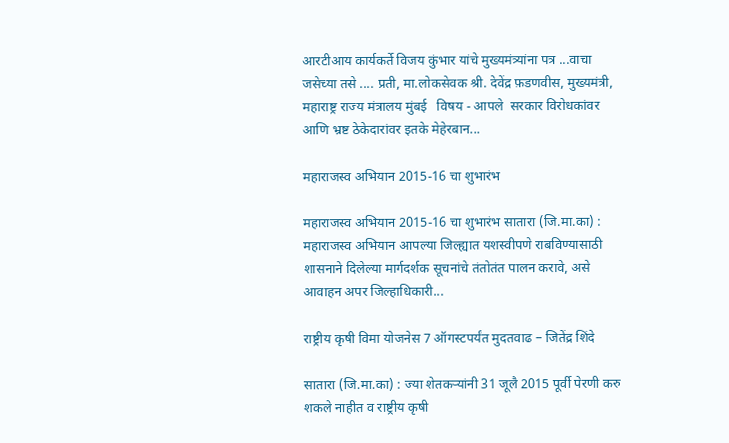आरटीआय कार्यकर्ते विजय कुंभार यांचे मुख्यमंत्र्यांना पत्र ...वाचा जसेच्या तसे .... प्रती, मा.लोकसेवक श्री. देवेंद्र फ़डणवीस, मुख्यमंत्री, महाराष्ट्र राज्य मंत्रालय मुंबई   विषय - आपले  सरकार विरोधकांवर आणि भ्रष्ट ठेकेदारांवर इतके मेहेरबान...

महाराजस्व अभियान 2015-16 चा शुभारंभ

महाराजस्व अभियान 2015-16 चा शुभारंभ सातारा (जि.मा.का) : महाराजस्व अभियान आपल्या जिल्ह्यात यशस्वीपणे राबविण्यासाठी शासनाने दिलेल्या मार्गदर्शक सूचनांचे तंतोतंत पालन करावे, असे आवाहन अपर जिल्हाधिकारी...

राष्ट्रीय कृषी विमा योजनेस 7 ऑगस्टपर्यंत मुदतवाढ – जितेंद्र शिंदे

सातारा (जि.मा.का) : ज्या शेतकऱ्यांनी 31 जूलै 2015 पूर्वी पेरणी करु शकले नाहीत व राष्ट्रीय कृषी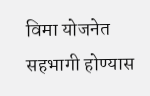विमा योजनेत सहभागी होण्यास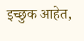इच्छुक आहेत,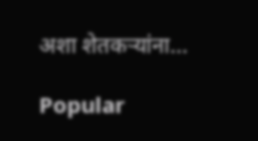अशा शेतकऱ्यांना...

Popular